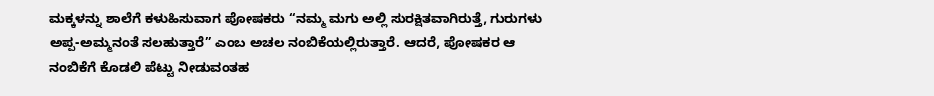ಮಕ್ಕಳನ್ನು ಶಾಲೆಗೆ ಕಳುಹಿಸುವಾಗ ಪೋಷಕರು “ನಮ್ಮ ಮಗು ಅಲ್ಲಿ ಸುರಕ್ಷಿತವಾಗಿರುತ್ತೆ, ಗುರುಗಳು ಅಪ್ಪ-ಅಮ್ಮನಂತೆ ಸಲಹುತ್ತಾರೆ” ಎಂಬ ಅಚಲ ನಂಬಿಕೆಯಲ್ಲಿರುತ್ತಾರೆ. ಆದರೆ, ಪೋಷಕರ ಆ ನಂಬಿಕೆಗೆ ಕೊಡಲಿ ಪೆಟ್ಟು ನೀಡುವಂತಹ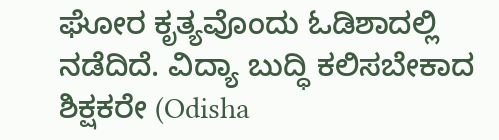ಘೋರ ಕೃತ್ಯವೊಂದು ಓಡಿಶಾದಲ್ಲಿ ನಡೆದಿದೆ. ವಿದ್ಯಾ ಬುದ್ಧಿ ಕಲಿಸಬೇಕಾದ ಶಿಕ್ಷಕರೇ (Odisha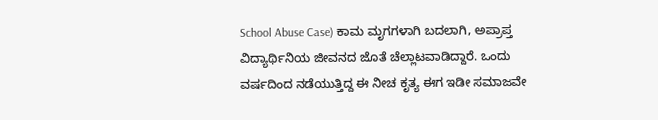School Abuse Case) ಕಾಮ ಮೃಗಗಳಾಗಿ ಬದಲಾಗಿ, ಅಪ್ರಾಪ್ತ ವಿದ್ಯಾರ್ಥಿನಿಯ ಜೀವನದ ಜೊತೆ ಚೆಲ್ಲಾಟವಾಡಿದ್ದಾರೆ. ಒಂದು ವರ್ಷದಿಂದ ನಡೆಯುತ್ತಿದ್ದ ಈ ನೀಚ ಕೃತ್ಯ ಈಗ ಇಡೀ ಸಮಾಜವೇ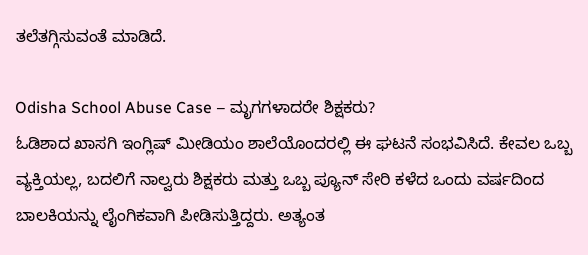ತಲೆತಗ್ಗಿಸುವಂತೆ ಮಾಡಿದೆ.

Odisha School Abuse Case – ಮೃಗಗಳಾದರೇ ಶಿಕ್ಷಕರು?
ಓಡಿಶಾದ ಖಾಸಗಿ ಇಂಗ್ಲಿಷ್ ಮೀಡಿಯಂ ಶಾಲೆಯೊಂದರಲ್ಲಿ ಈ ಘಟನೆ ಸಂಭವಿಸಿದೆ. ಕೇವಲ ಒಬ್ಬ ವ್ಯಕ್ತಿಯಲ್ಲ, ಬದಲಿಗೆ ನಾಲ್ವರು ಶಿಕ್ಷಕರು ಮತ್ತು ಒಬ್ಬ ಪ್ಯೂನ್ ಸೇರಿ ಕಳೆದ ಒಂದು ವರ್ಷದಿಂದ ಬಾಲಕಿಯನ್ನು ಲೈಂಗಿಕವಾಗಿ ಪೀಡಿಸುತ್ತಿದ್ದರು. ಅತ್ಯಂತ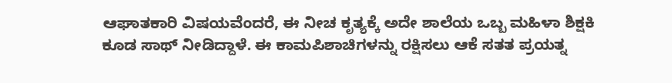ಆಘಾತಕಾರಿ ವಿಷಯವೆಂದರೆ, ಈ ನೀಚ ಕೃತ್ಯಕ್ಕೆ ಅದೇ ಶಾಲೆಯ ಒಬ್ಬ ಮಹಿಳಾ ಶಿಕ್ಷಕಿ ಕೂಡ ಸಾಥ್ ನೀಡಿದ್ದಾಳೆ. ಈ ಕಾಮಪಿಶಾಚಿಗಳನ್ನು ರಕ್ಷಿಸಲು ಆಕೆ ಸತತ ಪ್ರಯತ್ನ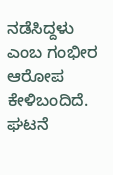ನಡೆಸಿದ್ದಳು ಎಂಬ ಗಂಭೀರ ಆರೋಪ ಕೇಳಿಬಂದಿದೆ.
ಘಟನೆ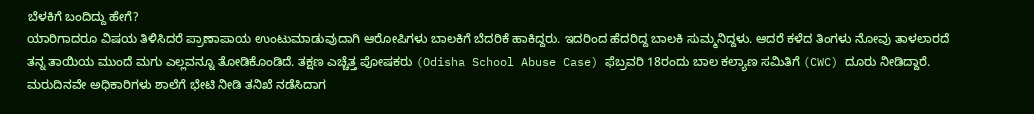ಬೆಳಕಿಗೆ ಬಂದಿದ್ದು ಹೇಗೆ?
ಯಾರಿಗಾದರೂ ವಿಷಯ ತಿಳಿಸಿದರೆ ಪ್ರಾಣಾಪಾಯ ಉಂಟುಮಾಡುವುದಾಗಿ ಆರೋಪಿಗಳು ಬಾಲಕಿಗೆ ಬೆದರಿಕೆ ಹಾಕಿದ್ದರು. ಇದರಿಂದ ಹೆದರಿದ್ದ ಬಾಲಕಿ ಸುಮ್ಮನಿದ್ದಳು. ಆದರೆ ಕಳೆದ ತಿಂಗಳು ನೋವು ತಾಳಲಾರದೆ ತನ್ನ ತಾಯಿಯ ಮುಂದೆ ಮಗು ಎಲ್ಲವನ್ನೂ ತೋಡಿಕೊಂಡಿದೆ. ತಕ್ಷಣ ಎಚ್ಚೆತ್ತ ಪೋಷಕರು (Odisha School Abuse Case) ಫೆಬ್ರವರಿ 18ರಂದು ಬಾಲ ಕಲ್ಯಾಣ ಸಮಿತಿಗೆ (CWC) ದೂರು ನೀಡಿದ್ದಾರೆ. ಮರುದಿನವೇ ಅಧಿಕಾರಿಗಳು ಶಾಲೆಗೆ ಭೇಟಿ ನೀಡಿ ತನಿಖೆ ನಡೆಸಿದಾಗ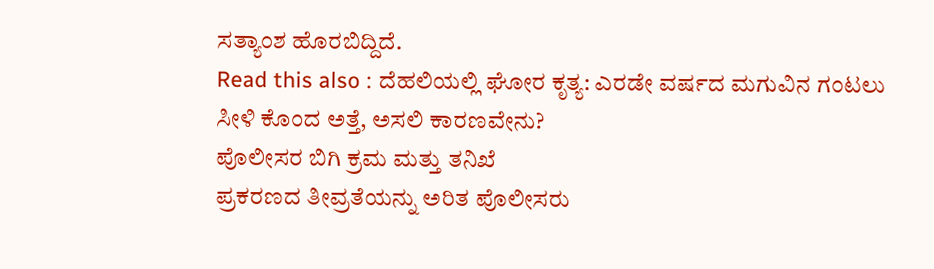ಸತ್ಯಾಂಶ ಹೊರಬಿದ್ದಿದೆ.
Read this also : ದೆಹಲಿಯಲ್ಲಿ ಘೋರ ಕೃತ್ಯ: ಎರಡೇ ವರ್ಷದ ಮಗುವಿನ ಗಂಟಲು ಸೀಳಿ ಕೊಂದ ಅತ್ತೆ, ಅಸಲಿ ಕಾರಣವೇನು?
ಪೊಲೀಸರ ಬಿಗಿ ಕ್ರಮ ಮತ್ತು ತನಿಖೆ
ಪ್ರಕರಣದ ತೀವ್ರತೆಯನ್ನು ಅರಿತ ಪೊಲೀಸರು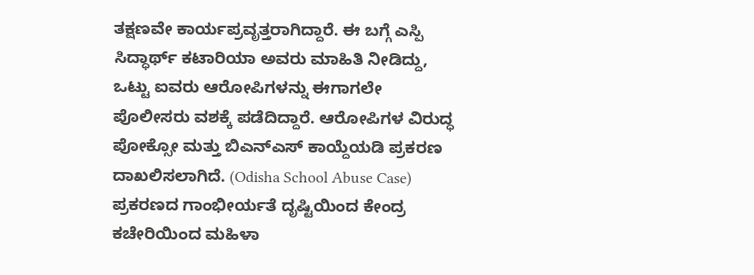ತಕ್ಷಣವೇ ಕಾರ್ಯಪ್ರವೃತ್ತರಾಗಿದ್ದಾರೆ. ಈ ಬಗ್ಗೆ ಎಸ್ಪಿ ಸಿದ್ಧಾರ್ಥ್ ಕಟಾರಿಯಾ ಅವರು ಮಾಹಿತಿ ನೀಡಿದ್ದು, ಒಟ್ಟು ಐವರು ಆರೋಪಿಗಳನ್ನು ಈಗಾಗಲೇ ಪೊಲೀಸರು ವಶಕ್ಕೆ ಪಡೆದಿದ್ದಾರೆ. ಆರೋಪಿಗಳ ವಿರುದ್ಧ ಪೋಕ್ಸೋ ಮತ್ತು ಬಿಎನ್ಎಸ್ ಕಾಯ್ದೆಯಡಿ ಪ್ರಕರಣ ದಾಖಲಿಸಲಾಗಿದೆ. (Odisha School Abuse Case) ಪ್ರಕರಣದ ಗಾಂಭೀರ್ಯತೆ ದೃಷ್ಟಿಯಿಂದ ಕೇಂದ್ರ ಕಚೇರಿಯಿಂದ ಮಹಿಳಾ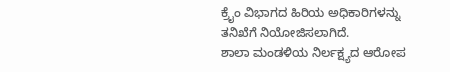ಕ್ರೈಂ ವಿಭಾಗದ ಹಿರಿಯ ಅಧಿಕಾರಿಗಳನ್ನು ತನಿಖೆಗೆ ನಿಯೋಜಿಸಲಾಗಿದೆ.
ಶಾಲಾ ಮಂಡಳಿಯ ನಿರ್ಲಕ್ಷ್ಯದ ಆರೋಪ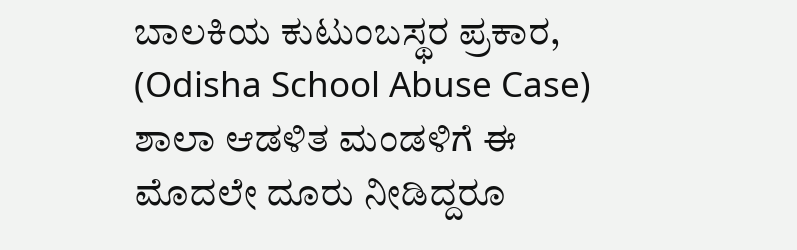ಬಾಲಕಿಯ ಕುಟುಂಬಸ್ಥರ ಪ್ರಕಾರ, (Odisha School Abuse Case) ಶಾಲಾ ಆಡಳಿತ ಮಂಡಳಿಗೆ ಈ ಮೊದಲೇ ದೂರು ನೀಡಿದ್ದರೂ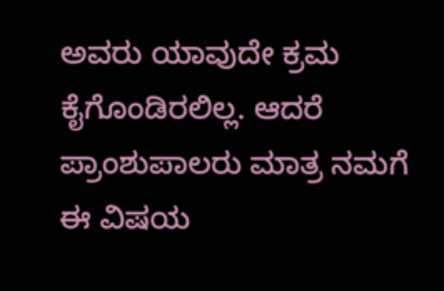ಅವರು ಯಾವುದೇ ಕ್ರಮ ಕೈಗೊಂಡಿರಲಿಲ್ಲ. ಆದರೆ ಪ್ರಾಂಶುಪಾಲರು ಮಾತ್ರ ನಮಗೆ ಈ ವಿಷಯ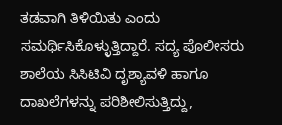ತಡವಾಗಿ ತಿಳಿಯಿತು ಎಂದು ಸಮರ್ಥಿಸಿಕೊಳ್ಳುತ್ತಿದ್ದಾರೆ. ಸದ್ಯ ಪೊಲೀಸರು ಶಾಲೆಯ ಸಿಸಿಟಿವಿ ದೃಶ್ಯಾವಳಿ ಹಾಗೂ ದಾಖಲೆಗಳನ್ನು ಪರಿಶೀಲಿಸುತ್ತಿದ್ದು,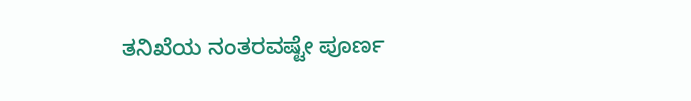ತನಿಖೆಯ ನಂತರವಷ್ಟೇ ಪೂರ್ಣ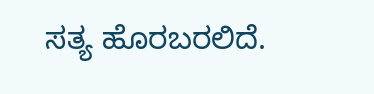ಸತ್ಯ ಹೊರಬರಲಿದೆ.